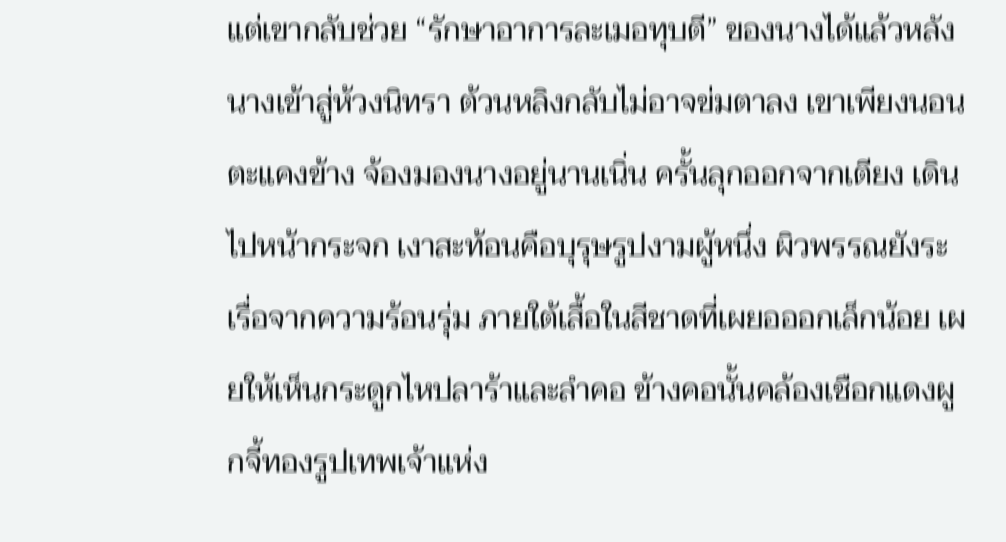แต่เขากลับช่วย “รักษาอาการละเมอทุบตี” ของนางได้แล้วหลังนางเข้าสู่ห้วงนิทรา ต้วนหลิงกลับไม่อาจข่มตาลง เขาเพียงนอนตะแคงข้าง จ้องมองนางอยู่นานเนิ่น ครั้นลุกออกจากเตียง เดินไปหน้ากระจก เงาสะท้อนคือบุรุษรูปงามผู้หนึ่ง ผิวพรรณยังระเรื่อจากความร้อนรุ่ม ภายใต้เสื้อในสีชาดที่เผยอออกเล็กน้อย เผยให้เห็นกระดูกไหปลาร้าและลำคอ ข้างคอนั้นคล้องเชือกแดงผูกจี้ทองรูปเทพเจ้าแห่ง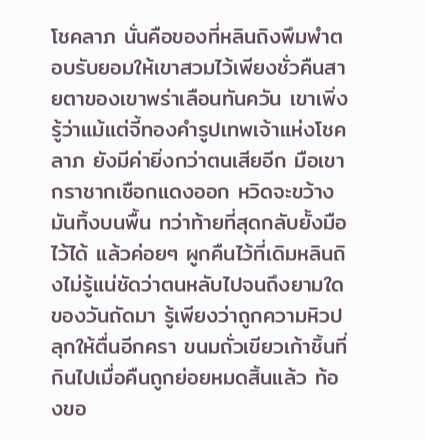โชคลาภ นั่นคือของที่หลินถิงพึมพำตอบรับยอมให้เขาสวมไว้เพียงชั่วคืนสายตาของเขาพร่าเลือนทันควัน เขาเพิ่งรู้ว่าแม้แต่จี้ทองคำรูปเทพเจ้าแห่งโชคลาภ ยังมีค่ายิ่งกว่าตนเสียอีก มือเขากราชากเชือกแดงออก หวิดจะขว้างมันทิ้งบนพื้น ทว่าท้ายที่สุดกลับยั้งมือไว้ได้ แล้วค่อยๆ ผูกคืนไว้ที่เดิมหลินถิงไม่รู้แน่ชัดว่าตนหลับไปจนถึงยามใดของวันถัดมา รู้เพียงว่าถูกความหิวปลุกให้ตื่นอีกครา ขนมถั่วเขียวเก้าชิ้นที่กินไปเมื่อคืนถูกย่อยหมดสิ้นแล้ว ท้องขอ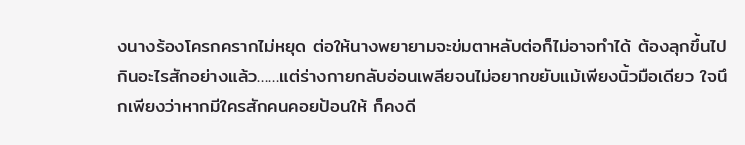งนางร้องโครกครากไม่หยุด ต่อให้นางพยายามจะข่มตาหลับต่อก็ไม่อาจทำได้ ต้องลุกขึ้นไปกินอะไรสักอย่างแล้ว……แต่ร่างกายกลับอ่อนเพลียจนไม่อยากขยับแม้เพียงนิ้วมือเดียว ใจนึกเพียงว่าหากมีใครสักคนคอยป้อนให้ ก็คงดี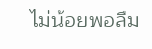ไม่น้อยพอลืม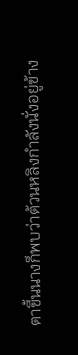ตาขึ้นนางก็พบว่าต้วนหลิงกำลังนั่งอยู่ข้าง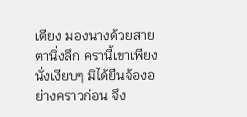เตียง มองนางด้วยสายตานิ่งลึก ครานี้เขาเพียงนั่งเงียบๆ มิได้ยืนจ้องอย่างคราวก่อน จึง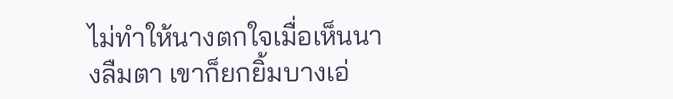ไม่ทำให้นางตกใจเมื่อเห็นนางลืมตา เขาก็ยกยิ้มบางเอ่